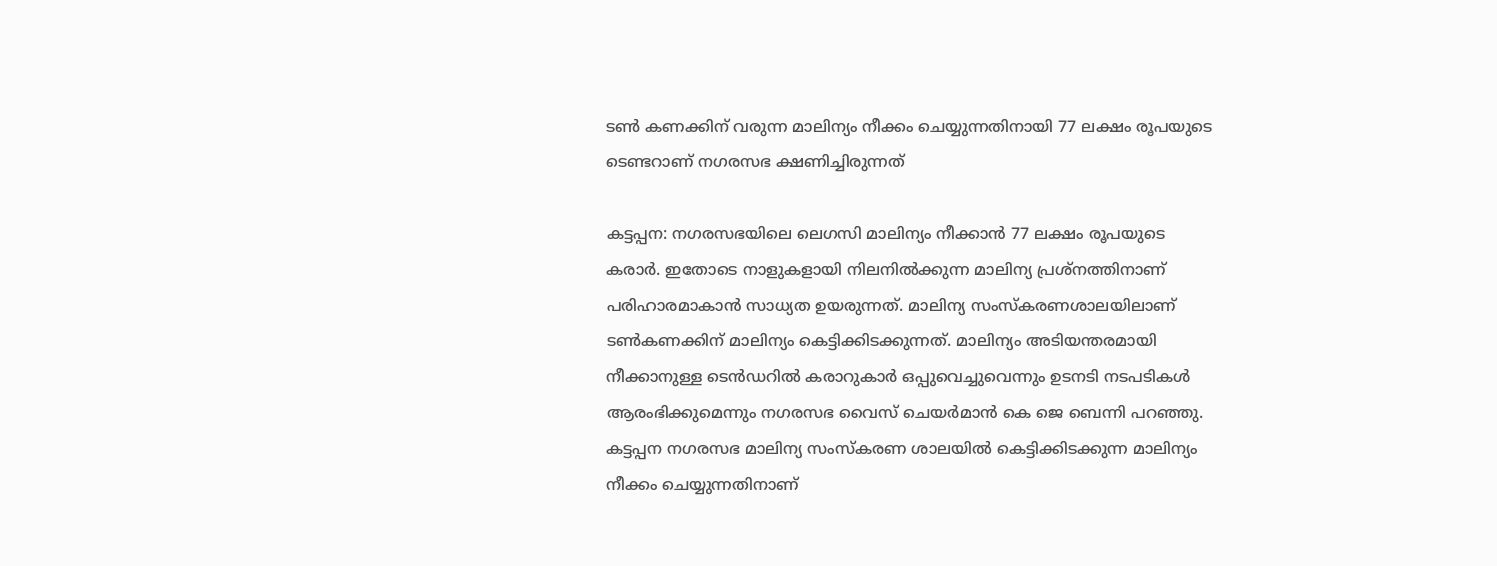ടൺ കണക്കിന് വരുന്ന മാലിന്യം നീക്കം ചെയ്യുന്നതിനായി 77 ലക്ഷം രൂപയുടെ  ടെണ്ടറാണ് നഗരസഭ ക്ഷണിച്ചിരുന്നത്

കട്ടപ്പന: നഗരസഭയിലെ ലെഗസി മാലിന്യം നീക്കാൻ 77 ലക്ഷം രൂപയുടെ കരാർ. ഇതോടെ നാളുകളായി നിലനിൽക്കുന്ന മാലിന്യ പ്രശ്നത്തിനാണ് പരിഹാരമാകാൻ സാധ്യത ഉയരുന്നത്. മാലിന്യ സംസ്കരണശാലയിലാണ് ടൺകണക്കിന് മാലിന്യം കെട്ടിക്കിടക്കുന്നത്. മാലിന്യം അടിയന്തരമായി നീക്കാനുള്ള ടെൻഡറിൽ കരാറുകാർ ഒപ്പുവെച്ചുവെന്നും ഉടനടി നടപടികൾ ആരംഭിക്കുമെന്നും നഗരസഭ വൈസ് ചെയർമാൻ കെ ജെ ബെന്നി പറഞ്ഞു. കട്ടപ്പന നഗരസഭ മാലിന്യ സംസ്കരണ ശാലയിൽ കെട്ടിക്കിടക്കുന്ന മാലിന്യം നീക്കം ചെയ്യുന്നതിനാണ്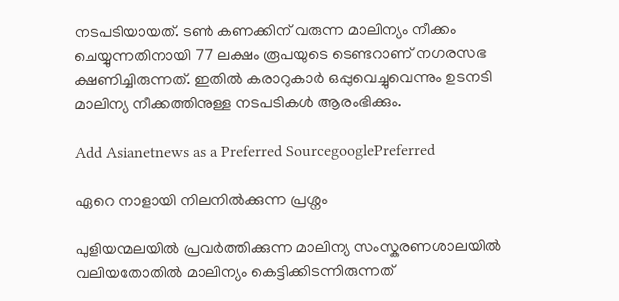നടപടിയായത്. ടൺ കണക്കിന് വരുന്ന മാലിന്യം നീക്കം ചെയ്യുന്നതിനായി 77 ലക്ഷം രൂപയുടെ ടെണ്ടറാണ് നഗരസഭ ക്ഷണിച്ചിരുന്നത്. ഇതിൽ കരാറുകാർ ഒപ്പുവെച്ചുവെന്നും ഉടനടി മാലിന്യ നീക്കത്തിനുള്ള നടപടികൾ ആരംഭിക്കും.

Add Asianetnews as a Preferred SourcegooglePreferred

ഏറെ നാളായി നിലനിൽക്കുന്ന പ്രശ്നം

പുളിയന്മലയിൽ പ്രവർത്തിക്കുന്ന മാലിന്യ സംസ്കരണശാലയിൽ വലിയതോതിൽ മാലിന്യം കെട്ടിക്കിടന്നിരുന്നത്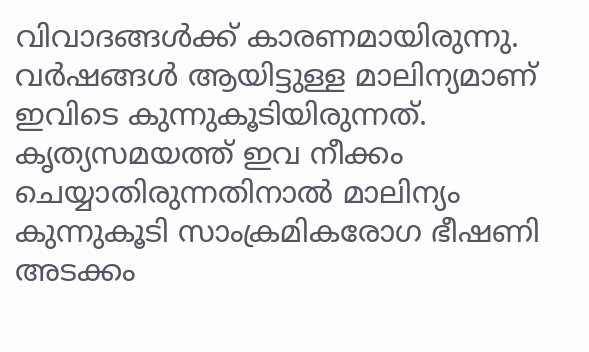വിവാദങ്ങൾക്ക് കാരണമായിരുന്നു. വർഷങ്ങൾ ആയിട്ടുള്ള മാലിന്യമാണ് ഇവിടെ കുന്നുകൂടിയിരുന്നത്. കൃത്യസമയത്ത് ഇവ നീക്കം ചെയ്യാതിരുന്നതിനാൽ മാലിന്യം കുന്നുകൂടി സാംക്രമികരോഗ ഭീഷണി അടക്കം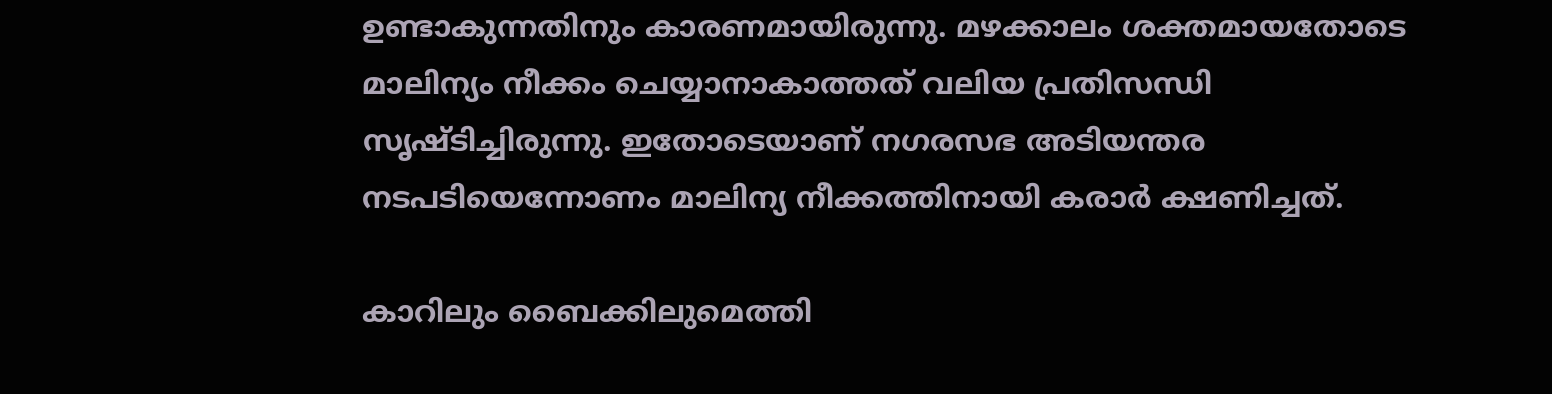ഉണ്ടാകുന്നതിനും കാരണമായിരുന്നു. മഴക്കാലം ശക്തമായതോടെ മാലിന്യം നീക്കം ചെയ്യാനാകാത്തത് വലിയ പ്രതിസന്ധി സൃഷ്ടിച്ചിരുന്നു. ഇതോടെയാണ് നഗരസഭ അടിയന്തര നടപടിയെന്നോണം മാലിന്യ നീക്കത്തിനായി കരാർ ക്ഷണിച്ചത്.

കാറിലും ബൈക്കിലുമെത്തി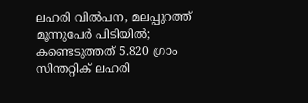ലഹരി വിൽപന, മലപ്പുറത്ത് മൂന്നുപേർ പിടിയിൽ; കണ്ടെടുത്തത് 5.820 ഗ്രാം സിന്തറ്റിക് ലഹരി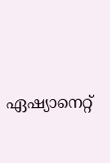ഏഷ്യാനെറ്റ്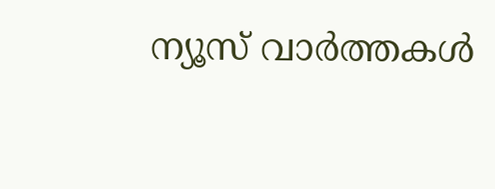ന്യൂസ് വാർത്തകൾ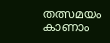തത്സമയം കാണാം